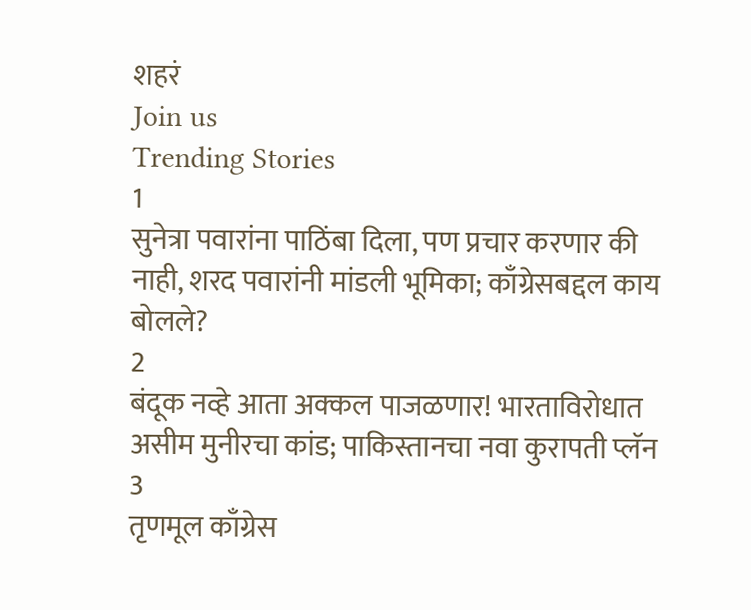शहरं
Join us
Trending Stories
1
सुनेत्रा पवारांना पाठिंबा दिला, पण प्रचार करणार की नाही, शरद पवारांनी मांडली भूमिका; काँग्रेसबद्दल काय बोलले?
2
बंदूक नव्हे आता अक्कल पाजळणार! भारताविरोधात असीम मुनीरचा कांड; पाकिस्तानचा नवा कुरापती प्लॅन
3
तृणमूल काँग्रेस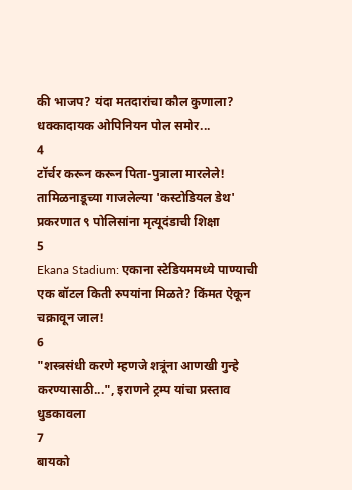की भाजप? यंदा मतदारांचा कौल कुणाला? धक्कादायक ओपिनियन पोल समोर...
4
टॉर्चर करून करून पिता-पुत्राला मारलेले! तामिळनाडूच्या गाजलेल्या 'कस्टोडियल डेथ' प्रकरणात ९ पोलिसांना मृत्यूदंडाची शिक्षा
5
Ekana Stadium: एकाना स्टेडियममध्ये पाण्याची एक बॉटल किती रुपयांना मिळते? किंमत ऐकून चक्रावून जाल!
6
"शस्त्रसंधी करणे म्हणजे शत्रूंना आणखी गुन्हे करण्यासाठी...", इराणने ट्रम्प यांचा प्रस्ताव धुडकावला
7
बायको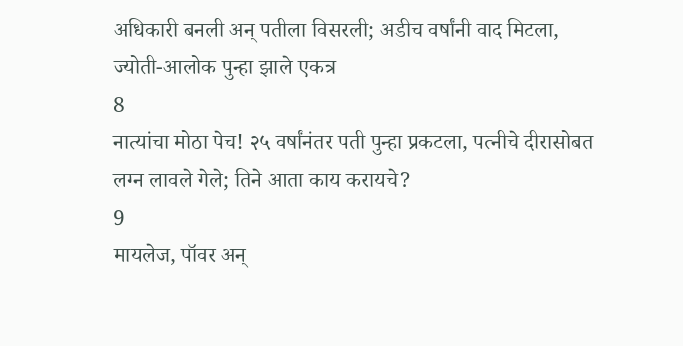अधिकारी बनली अन् पतीला विसरली; अडीच वर्षांनी वाद मिटला, ज्योती-आलोक पुन्हा झाले एकत्र
8
नात्यांचा मोठा पेच! २५ वर्षांनंतर पती पुन्हा प्रकटला, पत्नीचे दीरासोबत लग्न लावले गेले; तिने आता काय करायचे?
9
मायलेज, पॉवर अन्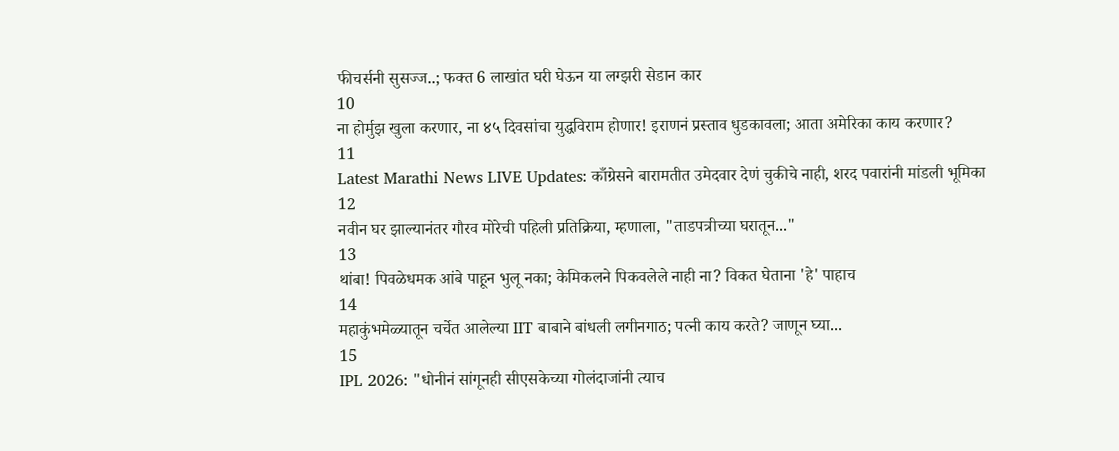फीचर्सनी सुसज्ज..; फक्त 6 लाखांत घरी घेऊन या लग्झरी सेडान कार
10
ना होर्मुझ खुला करणार, ना ४५ दिवसांचा युद्धविराम होणार! इराणनं प्रस्ताव धुडकावला; आता अमेरिका काय करणार?
11
Latest Marathi News LIVE Updates: काँग्रेसने बारामतीत उमेदवार देणं चुकीचे नाही, शरद पवारांनी मांडली भूमिका
12
नवीन घर झाल्यानंतर गौरव मोरेची पहिली प्रतिक्रिया, म्हणाला, "ताडपत्रीच्या घरातून..."
13
थांबा! पिवळेधमक आंबे पाहून भुलू नका; केमिकलने पिकवलेले नाही ना? विकत घेताना 'हे' पाहाच
14
महाकुंभमेळ्यातून चर्चेत आलेल्या IIT बाबाने बांधली लगीनगाठ; पत्नी काय करते? जाणून घ्या...
15
IPL 2026: "धोनीनं सांगूनही सीएसकेच्या गोलंदाजांनी त्याच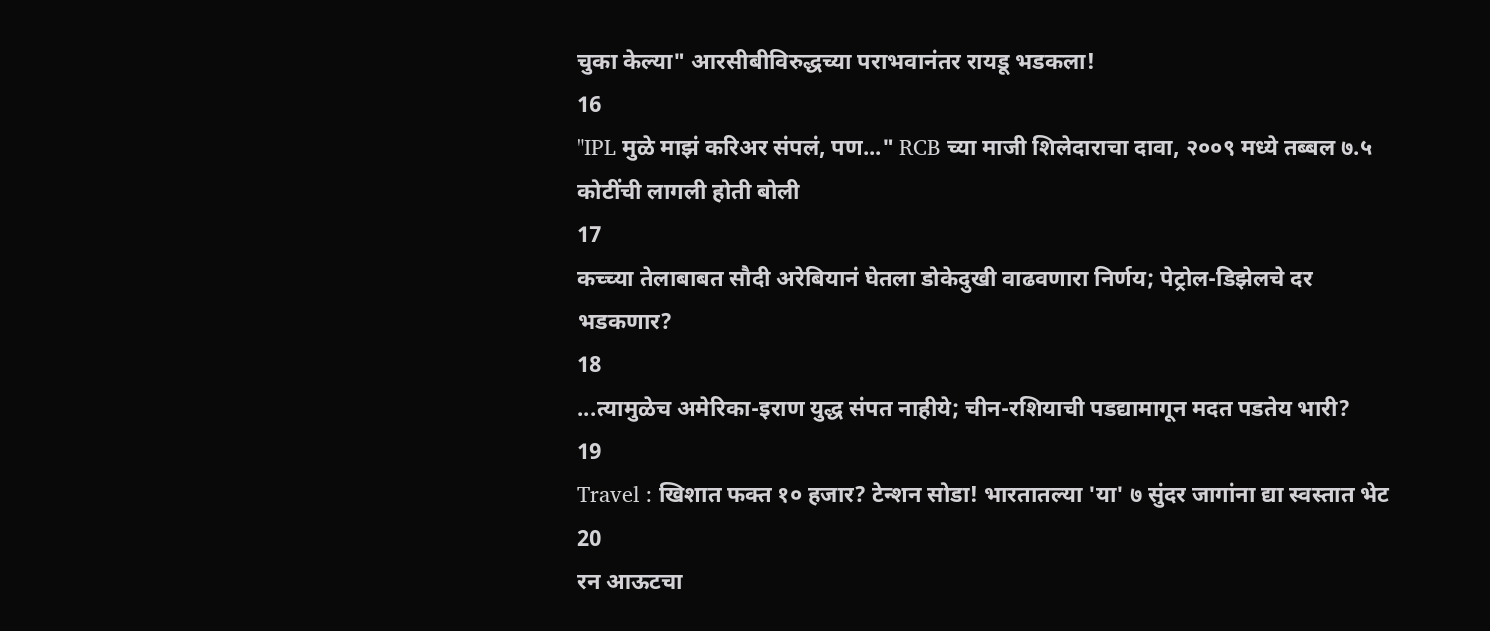चुका केल्या" आरसीबीविरुद्धच्या पराभवानंतर रायडू भडकला!
16
"IPL मुळे माझं करिअर संपलं, पण..." RCB च्या माजी शिलेदाराचा दावा, २००९ मध्ये तब्बल ७.५ कोटींची लागली होती बोली
17
कच्च्या तेलाबाबत सौदी अरेबियानं घेतला डोकेदुखी वाढवणारा निर्णय; पेट्रोल-डिझेलचे दर भडकणार?
18
...त्यामुळेच अमेरिका-इराण युद्ध संपत नाहीये; चीन-रशियाची पडद्यामागून मदत पडतेय भारी?
19
Travel : खिशात फक्त १० हजार? टेन्शन सोडा! भारतातल्या 'या' ७ सुंदर जागांना द्या स्वस्तात भेट
20
रन आऊटचा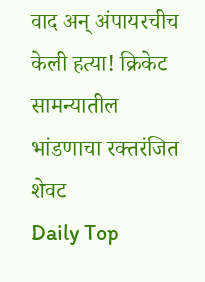वाद अन् अंपायरचीच केली हत्या! क्रिकेट सामन्यातील भांडणाचा रक्तरंजित शेवट
Daily Top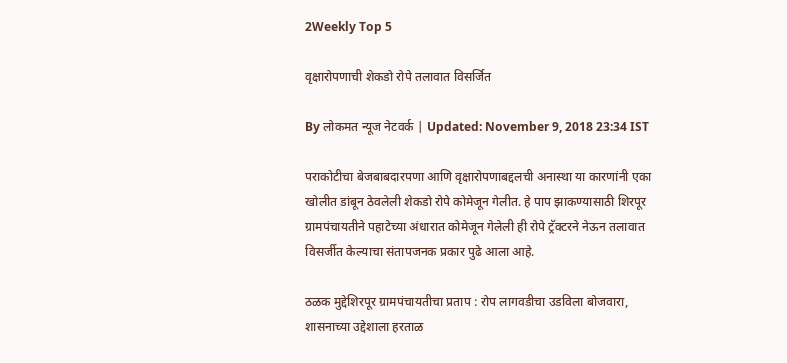2Weekly Top 5

वृक्षारोपणाची शेकडो रोपे तलावात विसर्जित

By लोकमत न्यूज नेटवर्क | Updated: November 9, 2018 23:34 IST

पराकोटीचा बेजबाबदारपणा आणि वृक्षारोपणाबद्दलची अनास्था या कारणांनी एका खोलीत डांबून ठेवलेली शेकडो रोपे कोमेजून गेलीत. हे पाप झाकण्यासाठी शिरपूर ग्रामपंचायतीने पहाटेच्या अंधारात कोमेजून गेलेली ही रोपे ट्रॅक्टरने नेऊन तलावात विसर्जीत केल्याचा संतापजनक प्रकार पुढे आला आहे.

ठळक मुद्देशिरपूर ग्रामपंचायतीचा प्रताप : रोप लागवडीचा उडविला बोजवारा, शासनाच्या उद्देशाला हरताळ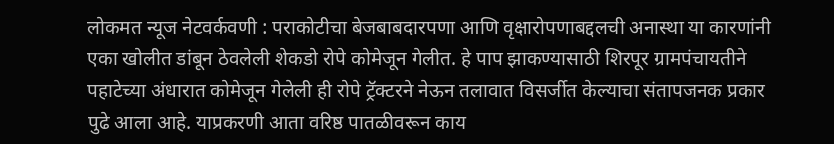लोकमत न्यूज नेटवर्कवणी : पराकोटीचा बेजबाबदारपणा आणि वृक्षारोपणाबद्दलची अनास्था या कारणांनी एका खोलीत डांबून ठेवलेली शेकडो रोपे कोमेजून गेलीत. हे पाप झाकण्यासाठी शिरपूर ग्रामपंचायतीने पहाटेच्या अंधारात कोमेजून गेलेली ही रोपे ट्रॅक्टरने नेऊन तलावात विसर्जीत केल्याचा संतापजनक प्रकार पुढे आला आहे. याप्रकरणी आता वरिष्ठ पातळीवरून काय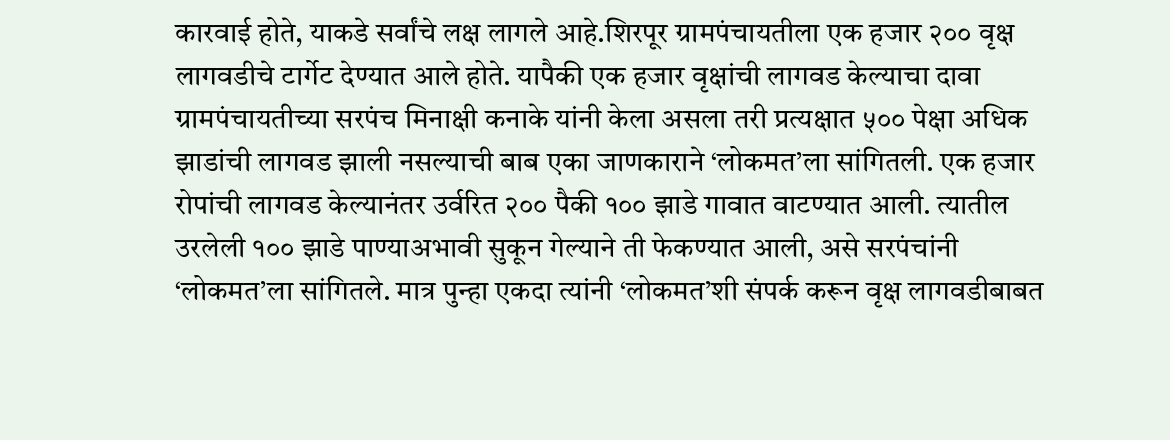कारवाई होते, याकडे सर्वांचे लक्ष लागले आहे.शिरपूर ग्रामपंचायतीला एक हजार २०० वृक्ष लागवडीचे टार्गेट देण्यात आले होते. यापैकी एक हजार वृक्षांची लागवड केल्याचा दावा ग्रामपंचायतीच्या सरपंच मिनाक्षी कनाके यांनी केला असला तरी प्रत्यक्षात ५०० पेक्षा अधिक झाडांची लागवड झाली नसल्याची बाब एका जाणकाराने ‘लोकमत’ला सांगितली. एक हजार रोपांची लागवड केल्यानंतर उर्वरित २०० पैकी १०० झाडे गावात वाटण्यात आली. त्यातील उरलेली १०० झाडे पाण्याअभावी सुकून गेल्याने ती फेकण्यात आली, असे सरपंचांनी ‘लोकमत’ला सांगितले. मात्र पुन्हा एकदा त्यांनी ‘लोकमत’शी संपर्क करून वृक्ष लागवडीबाबत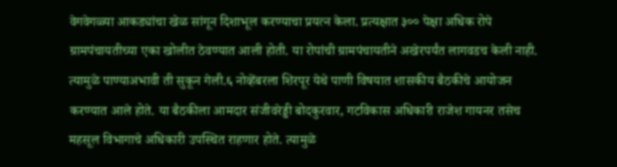वेगवेगळ्या आकड्यांचा खेळ सांगून दिशाभूल करण्याचा प्रयत्न केला. प्रत्यक्षात ३०० पेक्षा अधिक रोपे ग्रामपंचायतीच्या एका खोलीत ठेवण्यात आली होती. या रोपांची ग्रामपंचायतीने अखेरपर्यंत लागवडच केली नाही. त्यामुळे पाण्याअभावी ती सुकून गेली.६ नोव्हेंबरला शिरपूर येथे पाणी विषयात शासकीय बैठकीचे आयोजन करण्यात आले होते. या बैठकीला आमदार संजीवरेड्डी बोदकुरवार, गटविकास अधिकारी राजेश गायनर तसेच महसूल विभागाचे अधिकारी उपस्थित राहणार होते. त्यामुळे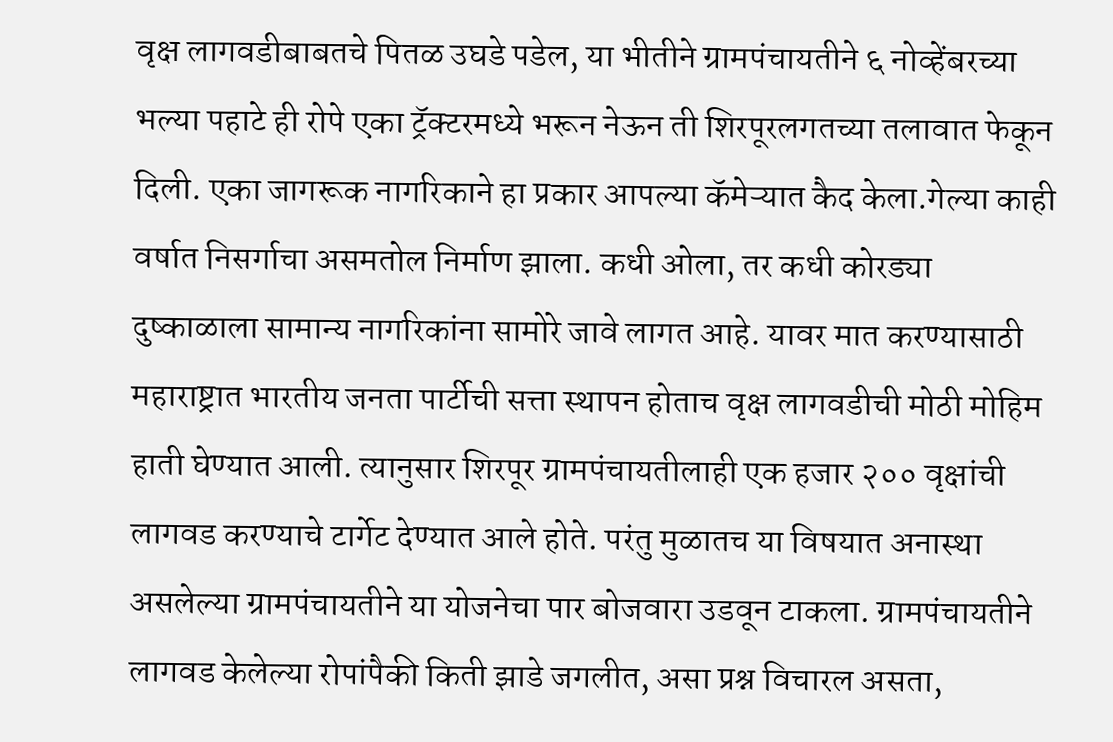वृक्ष लागवडीबाबतचे पितळ उघडे पडेल, या भीतीने ग्रामपंचायतीने ६ नोव्हेंबरच्या भल्या पहाटे ही रोपे एका ट्रॅक्टरमध्ये भरून नेऊन ती शिरपूरलगतच्या तलावात फेकून दिली. एका जागरूक नागरिकाने हा प्रकार आपल्या कॅमेऱ्यात कैद केला.गेल्या काही वर्षात निसर्गाचा असमतोल निर्माण झाला. कधी ओला, तर कधी कोरड्या दुष्काळाला सामान्य नागरिकांना सामोरे जावे लागत आहे. यावर मात करण्यासाठी महाराष्ट्रात भारतीय जनता पार्टीची सत्ता स्थापन होताच वृक्ष लागवडीची मोठी मोहिम हाती घेण्यात आली. त्यानुसार शिरपूर ग्रामपंचायतीलाही एक हजार २०० वृक्षांची लागवड करण्याचे टार्गेट देण्यात आले होते. परंतु मुळातच या विषयात अनास्था असलेल्या ग्रामपंचायतीने या योजनेचा पार बोजवारा उडवून टाकला. ग्रामपंचायतीने लागवड केलेल्या रोपांपैकी किती झाडे जगलीत, असा प्रश्न विचारल असता,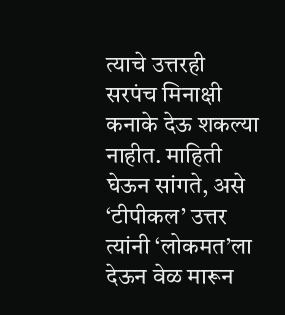त्याचे उत्तरही सरपंच मिनाक्षी कनाके देऊ शकल्या नाहीत. माहिती घेऊन सांगते, असे ‘टीपीकल’ उत्तर त्यांनी ‘लोकमत’ला देऊन वेळ मारून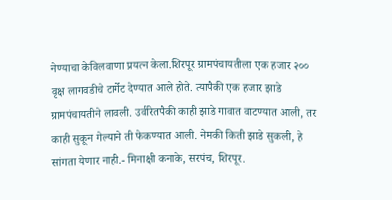नेण्याचा केविलवाणा प्रयत्न केला.शिरपूर ग्रामपंचायतीला एक हजार २०० वृक्ष लागवडीचे टार्गेट देण्यात आले होते. त्यापैकी एक हजार झाडे ग्रामपंचायतीने लावली. उर्वरितपैकी काही झाडे गावात वाटण्यात आली, तर काही सुकून गेल्याने ती फेकण्यात आली. नेमकी किती झाडे सुकली, हे सांगता येणार नाही.- मिनाक्षी कनाके, सरपंच, शिरपूर.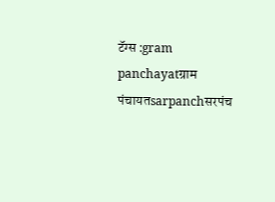टॅग्स :gram panchayatग्राम पंचायतsarpanchसरपंच